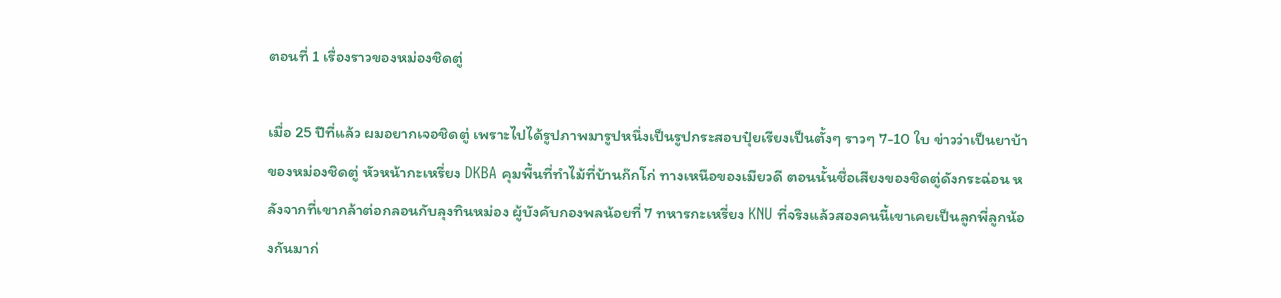ตอนที่ 1 เรื่องราวของหม่องชิดตู่

เมื่อ 25 ปีที่แล้ว ผมอยากเจอชิดตู่ เพราะไปได้รูปภาพมารูปหนึ่งเป็นรูปกระสอบปุ๋ยเรียงเป็นตั้งๆ ราวๆ 7-10 ใบ ข่าวว่าเป็นยาบ้าของหม่องชิดตู่ หัวหน้ากะเหรี่ยง DKBA คุมพื้นที่ทำไม้ที่บ้านก๊กโก่ ทางเหนือของเมียวดี ตอนนั้นชื่อเสียงของชิดตู่ดังกระฉ่อน หลังจากที่เขากล้าต่อกลอนกับลุงทินหม่อง ผู้บังคับกองพลน้อยที่ 7 ทหารกะเหรี่ยง KNU ที่จริงแล้วสองคนนี้เขาเคยเป็นลูกพี่ลูกน้องกันมาก่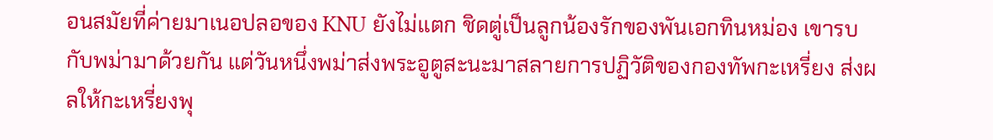อนสมัยที่ค่ายมาเนอปลอของ KNU ยังไม่แตก ชิดตู่เป็นลูกน้องรักของพันเอกทินหม่อง เขารบกับพม่ามาด้วยกัน แต่วันหนึ่งพม่าส่งพระอูตูสะนะมาสลายการปฏิวัติของกองทัพกะเหรี่ยง ส่งผลให้กะเหรี่ยงพุ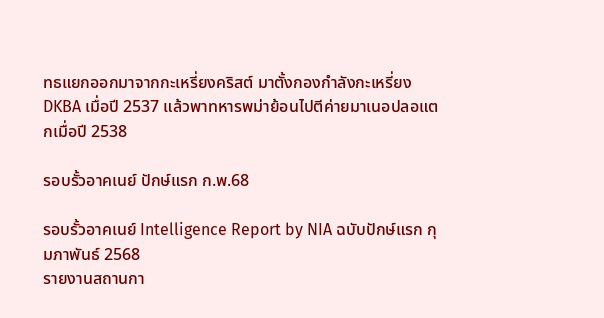ทธแยกออกมาจากกะเหรี่ยงคริสต์ มาตั้งกองกำลังกะเหรี่ยง DKBA เมื่อปี 2537 แล้วพาทหารพม่าย้อนไปตีค่ายมาเนอปลอแตกเมื่อปี 2538

รอบรั้วอาคเนย์ ปักษ์แรก ก.พ.68

รอบรั้วอาคเนย์ Intelligence Report by NIA ฉบับปักษ์แรก กุมภาพันธ์ 2568
รายงานสถานกา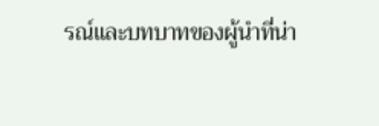รณ์และบทบาทของผู้นำที่น่า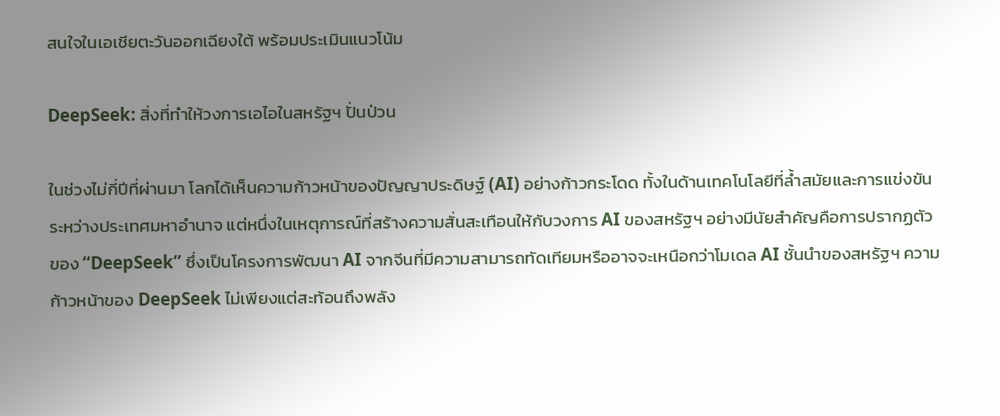สนใจในเอเชียตะวันออกเฉียงใต้ พร้อมประเมินแนวโน้ม

DeepSeek: สิ่งที่ทำให้วงการเอไอในสหรัฐฯ ปั่นป่วน

ในช่วงไม่กี่ปีที่ผ่านมา โลกได้เห็นความก้าวหน้าของปัญญาประดิษฐ์ (AI) อย่างก้าวกระโดด ทั้งในด้านเทคโนโลยีที่ล้ำสมัยและการแข่งขันระหว่างประเทศมหาอำนาจ แต่หนึ่งในเหตุการณ์ที่สร้างความสั่นสะเทือนให้กับวงการ AI ของสหรัฐฯ อย่างมีนัยสำคัญคือการปรากฏตัวของ “DeepSeek” ซึ่งเป็นโครงการพัฒนา AI จากจีนที่มีความสามารถทัดเทียมหรืออาจจะเหนือกว่าโมเดล AI ชั้นนำของสหรัฐฯ ความก้าวหน้าของ DeepSeek ไม่เพียงแต่สะท้อนถึงพลัง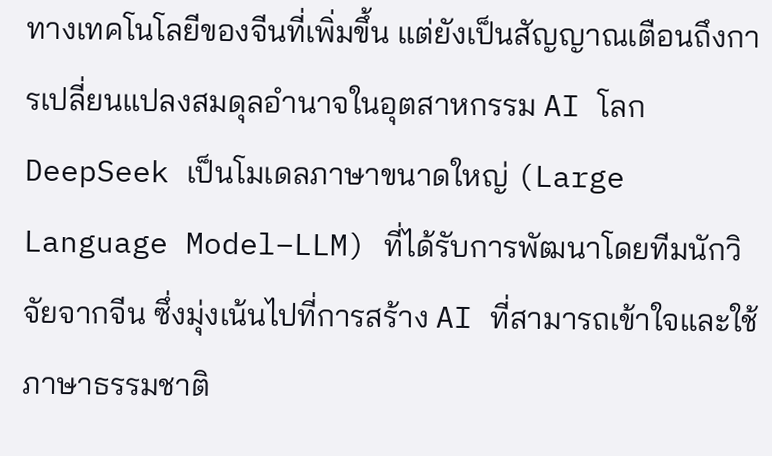ทางเทคโนโลยีของจีนที่เพิ่มขึ้น แต่ยังเป็นสัญญาณเตือนถึงการเปลี่ยนแปลงสมดุลอำนาจในอุตสาหกรรม AI โลก DeepSeek เป็นโมเดลภาษาขนาดใหญ่ (Large Language Model–LLM) ที่ได้รับการพัฒนาโดยทีมนักวิจัยจากจีน ซึ่งมุ่งเน้นไปที่การสร้าง AI ที่สามารถเข้าใจและใช้ภาษาธรรมชาติ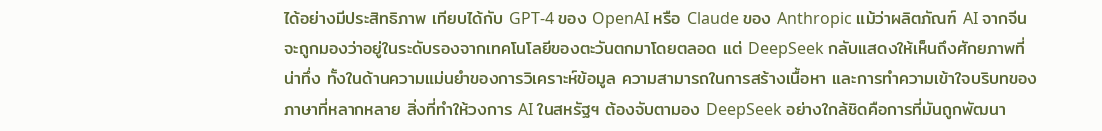ได้อย่างมีประสิทธิภาพ เทียบได้กับ GPT-4 ของ OpenAI หรือ Claude ของ Anthropic แม้ว่าผลิตภัณฑ์ AI จากจีนจะถูกมองว่าอยู่ในระดับรองจากเทคโนโลยีของตะวันตกมาโดยตลอด แต่ DeepSeek กลับแสดงให้เห็นถึงศักยภาพที่น่าทึ่ง ทั้งในด้านความแม่นยำของการวิเคราะห์ข้อมูล ความสามารถในการสร้างเนื้อหา และการทำความเข้าใจบริบทของภาษาที่หลากหลาย สิ่งที่ทำให้วงการ AI ในสหรัฐฯ ต้องจับตามอง DeepSeek อย่างใกล้ชิดคือการที่มันถูกพัฒนา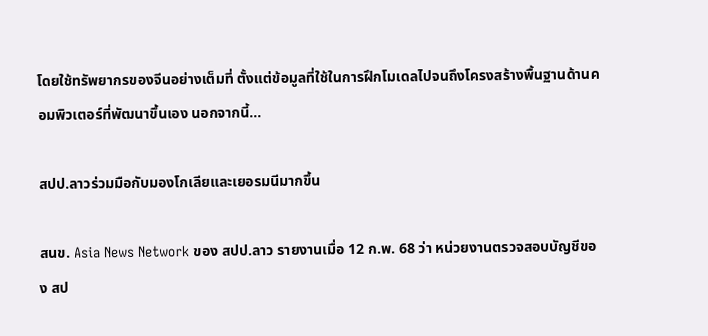โดยใช้ทรัพยากรของจีนอย่างเต็มที่ ตั้งแต่ข้อมูลที่ใช้ในการฝึกโมเดลไปจนถึงโครงสร้างพื้นฐานด้านคอมพิวเตอร์ที่พัฒนาขึ้นเอง นอกจากนี้…

สปป.ลาวร่วมมือกับมองโกเลียและเยอรมนีมากขึ้น

สนข. Asia News Network ของ สปป.ลาว รายงานเมื่อ 12 ก.พ. 68 ว่า หน่วยงานตรวจสอบบัญชีของ สป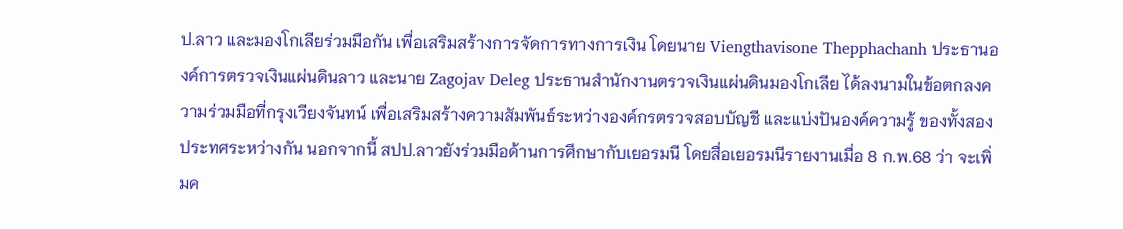ป.ลาว และมองโกเลียร่วมมือกัน เพื่อเสริมสร้างการจัดการทางการเงิน โดยนาย Viengthavisone Thepphachanh ประธานองค์การตรวจเงินแผ่นดินลาว และนาย Zagojav Deleg ประธานสํานักงานตรวจเงินแผ่นดินมองโกเลีย ได้ลงนามในข้อตกลงความร่วมมือที่กรุงเวียงจันทน์ เพื่อเสริมสร้างความสัมพันธ์ระหว่างองค์กรตรวจสอบบัญชี และแบ่งปันองค์ความรู้ ของทั้งสองประทศระหว่างกัน นอกจากนี้ สปป.ลาวยังร่วมมือด้านการศึกษากับเยอรมนี โดยสื่อเยอรมนีรายงานเมื่อ 8 ก.พ.68 ว่า จะเพิ่มค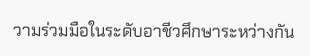วามร่วมมือในระดับอาชีวศึกษาระหว่างกัน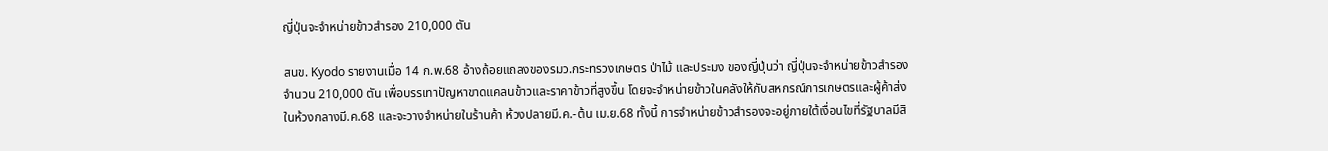ญี่ปุ่นจะจำหน่ายข้าวสำรอง 210,000 ตัน

สนข. Kyodo รายงานเมื่อ 14 ก.พ.68 อ้างถ้อยแถลงของรมว.กระทรวงเกษตร ป่าไม้ และประมง ของญี่ปุ่นว่า ญี่ปุ่นจะจำหน่ายข้าวสำรองจำนวน 210,000 ตัน เพื่อบรรเทาปัญหาขาดแคลนข้าวและราคาข้าวที่สูงขึ้น โดยจะจำหน่ายข้าวในคลังให้กับสหกรณ์การเกษตรและผู้ค้าส่ง ในห้วงกลางมี.ค.68 และจะวางจำหน่ายในร้านค้า ห้วงปลายมี.ค.-ต้น เม.ย.68 ทั้งนี้ การจำหน่ายข้าวสำรองจะอยู่ภายใต้เงื่อนไขที่รัฐบาลมีสิ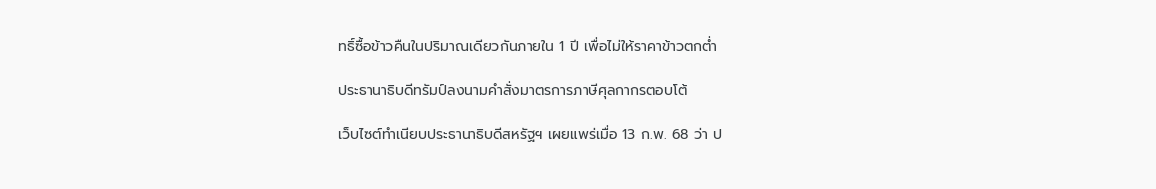ทธิ์ซื้อข้าวคืนในปริมาณเดียวกันภายใน 1 ปี เพื่อไม่ให้ราคาข้าวตกต่ำ

ประธานาธิบดีทรัมป์ลงนามคําสั่งมาตรการภาษีศุลกากรตอบโต้

เว็บไซต์ทําเนียบประธานาธิบดีสหรัฐฯ เผยแพร่เมื่อ 13 ก.พ. 68 ว่า ป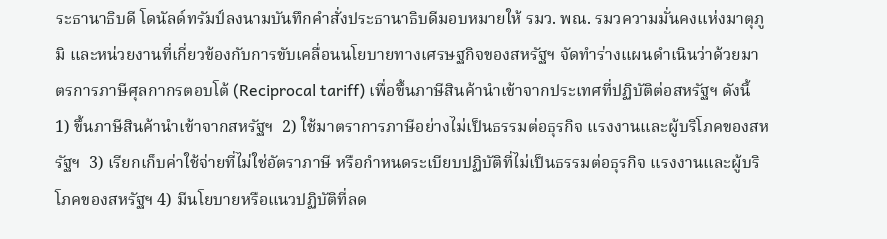ระธานาธิบดี โดนัลด์ทรัมป์ลงนามบันทึกคําสั่งประธานาธิบดีมอบหมายให้ รมว. พณ. รมวความมั่นคงแห่งมาตุภูมิ และหน่วยงานที่เกี่ยวข้องกับการขับเคลื่อนนโยบายทางเศรษฐกิจของสหรัฐฯ จัดทําร่างแผนดำเนินว่าด้วยมาตรการภาษีศุลกากรตอบโต้ (Reciprocal tariff) เพื่อขึ้นภาษีสินค้านําเข้าจากประเทศที่ปฏิบัติต่อสหรัฐฯ ดังนี้ 1) ขึ้นภาษีสินค้านําเข้าจากสหรัฐฯ  2) ใช้มาตราการภาษีอย่างไม่เป็นธรรมต่อธุรกิจ แรงงานและผู้บริโภคของสหรัฐฯ  3) เรียกเก็บค่าใช้จ่ายที่ไม่ใช่อัตราภาษี หรือกำหนดระเบียบปฏิบัติที่ไม่เป็นธรรมต่อธุรกิจ แรงงานและผู้บริโภคของสหรัฐฯ 4) มีนโยบายหรือแนวปฏิบัติที่ลด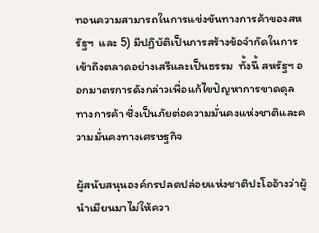ทอนความสามารถในการแข่งขันทางการค้าของสหรัฐฯ  และ 5) มีปฏิบัติเป็นการสร้างข้อจํากัดในการเข้าถึงตลาดอย่างเสรีและเป็นธรรม  ทั้งนี้ สหรัฐฯ ออกมาตรการดังกล่าวเพื่อแก้ไขปัญหาการขาดดุลทางการค้า ซึ่งเป็นภัยต่อความมั่นคงแห่งชาติและความมั่นคงทางเศรษฐกิจ

ผู้สนับสนุนองค์กรปลดปล่อยแห่งชาติปะโออ้างว่าผู้นำเมียนมาไม่ให้ควา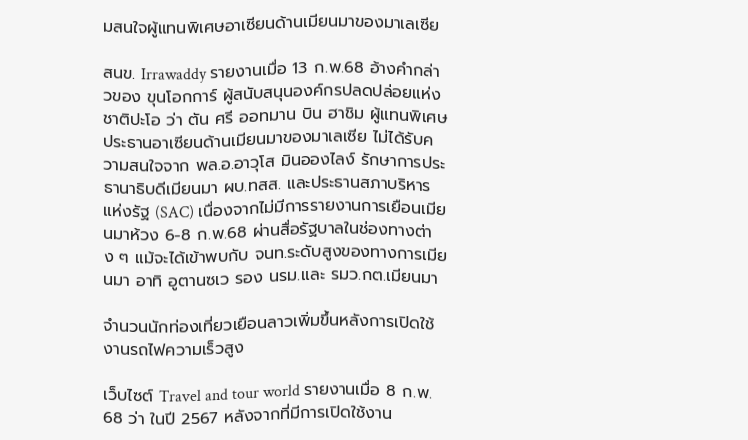มสนใจผู้แทนพิเศษอาเซียนด้านเมียนมาของมาเลเซีย

สนข. Irrawaddy รายงานเมื่อ 13 ก.พ.68 อ้างคำกล่าวของ ขุนโอกการ์ ผู้สนับสนุนองค์กรปลดปล่อยแห่งชาติปะโอ ว่า ตัน ศรี ออทมาน บิน ฮาชิม ผู้แทนพิเศษประธานอาเซียนด้านเมียนมาของมาเลเซีย ไม่ได้รับความสนใจจาก พล.อ.อาวุโส มินอองไลง์ รักษาการประธานาธิบดีเมียนมา ผบ.ทสส. และประธานสภาบริหารแห่งรัฐ (SAC) เนื่องจากไม่มีการรายงานการเยือนเมียนมาห้วง 6-8 ก.พ.68 ผ่านสื่อรัฐบาลในช่องทางต่าง ๆ แม้จะได้เข้าพบกับ จนท.ระดับสูงของทางการเมียนมา อาทิ อูตานซเว รอง นรม.และ รมว.กต.เมียนมา

จำนวนนักท่องเที่ยวเยือนลาวเพิ่มขึ้นหลังการเปิดใช้งานรถไฟความเร็วสูง

เว็บไซต์ Travel and tour world รายงานเมื่อ 8 ก.พ. 68 ว่า ในปี 2567 หลังจากที่มีการเปิดใช้งาน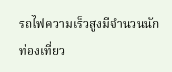รถไฟความเร็วสูงมีจำนวนนักท่องเที่ยว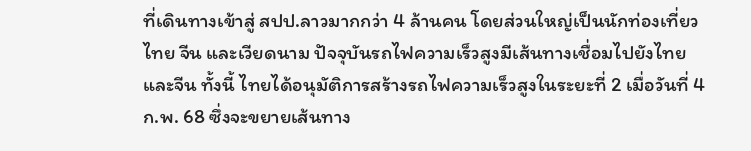ที่เดินทางเข้าสู่ สปป.ลาวมากกว่า 4 ล้านคน โดยส่วนใหญ่เป็นนักท่องเที่ยวไทย จีน และเวียดนาม ปัจจุบันรถไฟความเร็วสูงมีเส้นทางเชื่อมไปยังไทย และจีน ทั้งนี้ ไทยได้อนุมัติการสร้างรถไฟความเร็วสูงในระยะที่ 2 เมื่อวันที่ 4 ก.พ. 68 ซึ่งจะขยายเส้นทาง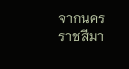จากนครราชสีมา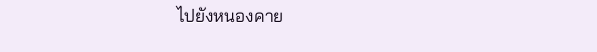ไปยังหนองคาย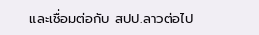และเชื่อมต่อกับ สปป.ลาวต่อไป